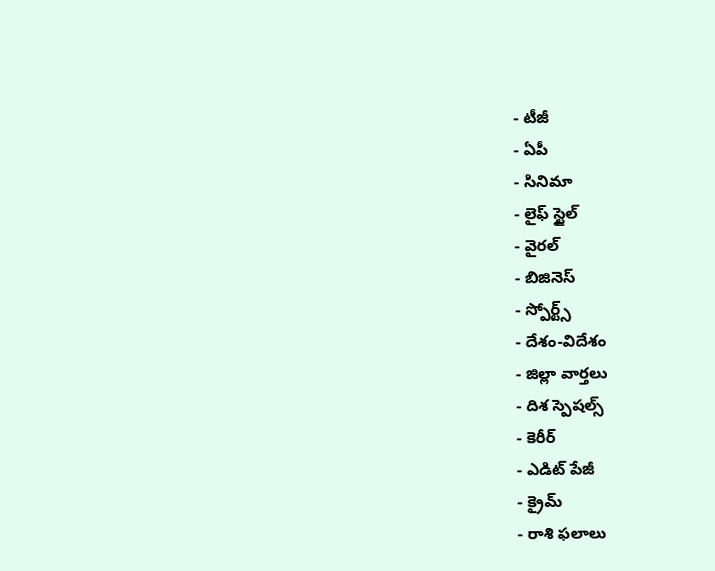- టీజీ
- ఏపీ
- సినిమా
- లైఫ్ స్టైల్
- వైరల్
- బిజినెస్
- స్పోర్ట్స్
- దేశం-విదేశం
- జిల్లా వార్తలు
- దిశ స్పెషల్స్
- కెరీర్
- ఎడిట్ పేజీ
- క్రైమ్
- రాశి ఫలాలు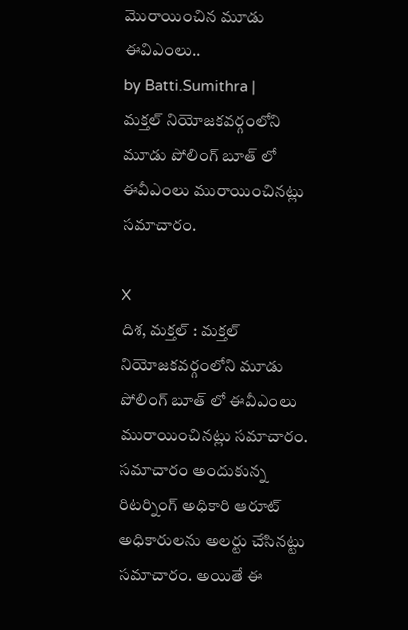మొరాయించిన మూడు ఈవిఎంలు..
by Batti.Sumithra |
మక్తల్ నియోజకవర్గంలోని మూడు పోలింగ్ బూత్ లో ఈవీఎంలు మురాయించినట్లు సమాచారం.

X
దిశ, మక్తల్ : మక్తల్ నియోజకవర్గంలోని మూడు పోలింగ్ బూత్ లో ఈవీఎంలు మురాయించినట్లు సమాచారం. సమాచారం అందుకున్న రిటర్నింగ్ అధికారి ఆరూట్ అధికారులను అలర్టు చేసినట్టు సమాచారం. అయితే ఈ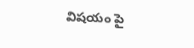విషయం పై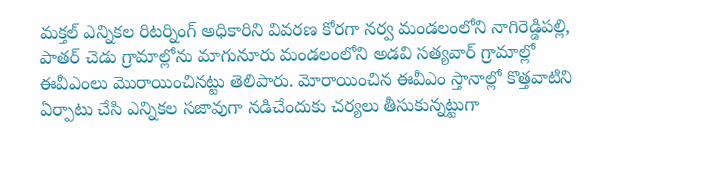మక్తల్ ఎన్నికల రిటర్నింగ్ అధికారిని వివరణ కోరగా నర్వ మండలంలోని నాగిరెడ్డిపల్లి, పాతర్ చెడు గ్రామాల్లోను మాగునూరు మండలంలోని అడవి సత్యవార్ గ్రామాల్లో ఈవీఎంలు మొరాయించినట్టు తెలిపారు. మోరాయించిన ఈవీఎం స్తానాల్లో కొత్తవాటిని ఏర్పాటు చేసి ఎన్నికల సజావుగా నడిచేందుకు చర్యలు తీసుకున్నట్టుగా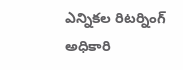ఎన్నికల రిటర్నింగ్ అధికారి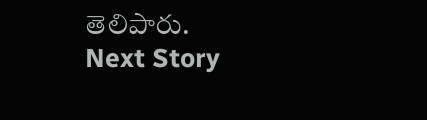తెలిపారు.
Next Story